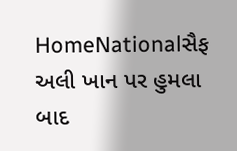HomeNationalસૈફ અલી ખાન પર હુમલા બાદ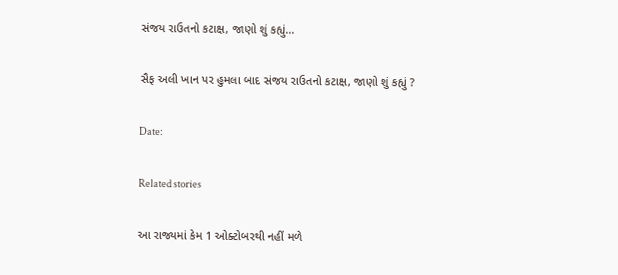સંજય રાઉતનો કટાક્ષ, જાણો શું કહ્યું...

સૈફ અલી ખાન પર હુમલા બાદ સંજય રાઉતનો કટાક્ષ, જાણો શું કહ્યું ?

Date:

Related stories

આ રાજ્યમાં કેમ 1 ઓક્ટોબરથી નહીં મળે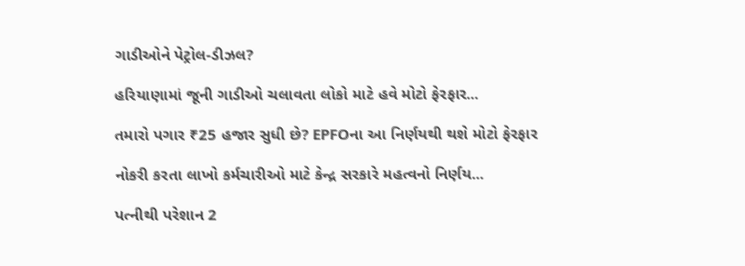ગાડીઓને પેટ્રોલ-ડીઝલ?

હરિયાણામાં જૂની ગાડીઓ ચલાવતા લોકો માટે હવે મોટો ફેરફાર...

તમારો પગાર ₹25 હજાર સુધી છે? EPFOના આ નિર્ણયથી થશે મોટો ફેરફાર

નોકરી કરતા લાખો કર્મચારીઓ માટે કેન્દ્ર સરકારે મહત્વનો નિર્ણય...

પત્નીથી પરેશાન 2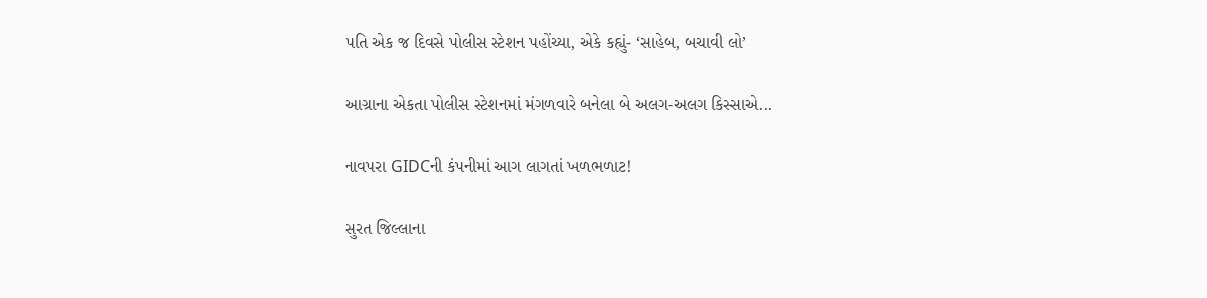પતિ એક જ દિવસે પોલીસ સ્ટેશન પહોંચ્યા, એકે કહ્યું- ‘સાહેબ, બચાવી લો’

આગ્રાના એકતા પોલીસ સ્ટેશનમાં મંગળવારે બનેલા બે અલગ-અલગ કિસ્સાએ...

નાવપરા GIDCની કંપનીમાં આગ લાગતાં ખળભળાટ!

સુરત જિલ્લાના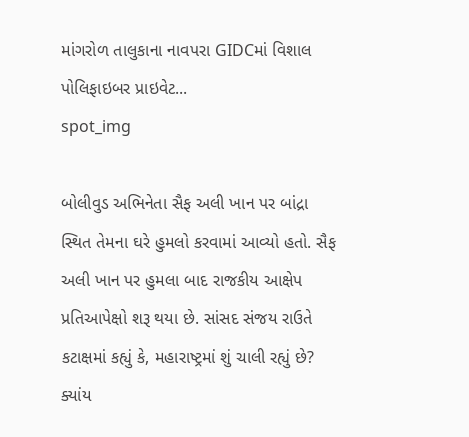માંગરોળ તાલુકાના નાવપરા GIDCમાં વિશાલ પોલિફાઇબર પ્રાઇવેટ...
spot_img

બોલીવુડ અભિનેતા સૈફ અલી ખાન પર બાંદ્રા સ્થિત તેમના ઘરે હુમલો કરવામાં આવ્યો હતો. સૈફ અલી ખાન પર હુમલા બાદ રાજકીય આક્ષેપ પ્રતિઆપેક્ષો શરૂ થયા છે. સાંસદ સંજય રાઉતે કટાક્ષમાં કહ્યું કે, મહારાષ્ટ્રમાં શું ચાલી રહ્યું છે? ક્યાંય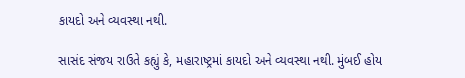કાયદો અને વ્યવસ્થા નથી.

સાસંદ સંજય રાઉતે કહ્યું કે, મહારાષ્ટ્રમાં કાયદો અને વ્યવસ્થા નથી. મુંબઈ હોય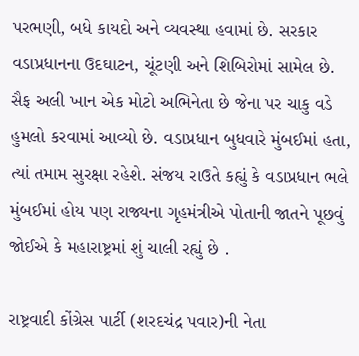પરભણી, બધે કાયદો અને વ્યવસ્થા હવામાં છે. સરકાર વડાપ્રધાનના ઉદઘાટન, ચૂંટણી અને શિબિરોમાં સામેલ છે. સૈફ અલી ખાન એક મોટો અભિનેતા છે જેના પર ચાકુ વડે હુમલો કરવામાં આવ્યો છે. વડાપ્રધાન બુધવારે મુંબઈમાં હતા, ત્યાં તમામ સુરક્ષા રહેશે. સંજય રાઉતે કહ્યું કે વડાપ્રધાન ભલે મુંબઈમાં હોય પણ રાજ્યના ગૃહમંત્રીએ પોતાની જાતને પૂછવું જોઈએ કે મહારાષ્ટ્રમાં શું ચાલી રહ્યું છે .

રાષ્ટ્રવાદી કોંગ્રેસ પાર્ટી (શરદચંદ્ર પવાર)ની નેતા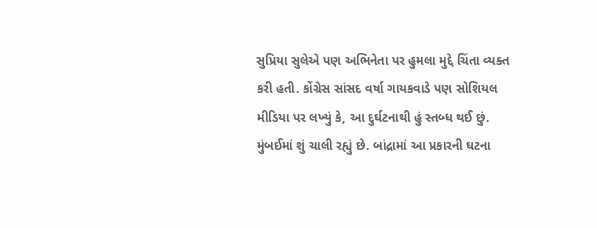સુપ્રિયા સુલેએ પણ અભિનેતા પર હુમલા મુદ્દે ચિંતા વ્યક્ત કરી હતી. કોંગ્રેસ સાંસદ વર્ષા ગાયકવાડે પણ સોશિયલ મીડિયા પર લખ્યું કે, આ દુર્ઘટનાથી હું સ્તબ્ધ થઈ છું. મુંબઈમાં શું ચાલી રહ્યું છે. બાંદ્રામાં આ પ્રકારની ઘટના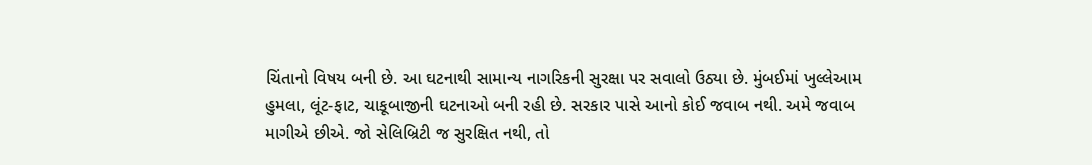ચિંતાનો વિષય બની છે. આ ઘટનાથી સામાન્ય નાગરિકની સુરક્ષા પર સવાલો ઉઠ્યા છે. મુંબઈમાં ખુલ્લેઆમ હુમલા, લૂંટ-ફાટ, ચાકૂબાજીની ઘટનાઓ બની રહી છે. સરકાર પાસે આનો કોઈ જવાબ નથી. અમે જવાબ માગીએ છીએ. જો સેલિબ્રિટી જ સુરક્ષિત નથી, તો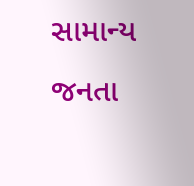સામાન્ય જનતા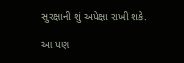સુરક્ષાની શું અપેક્ષા રાખી શકે.

આ પણ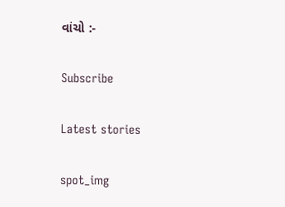વાંચો :-

Subscribe

Latest stories

spot_img